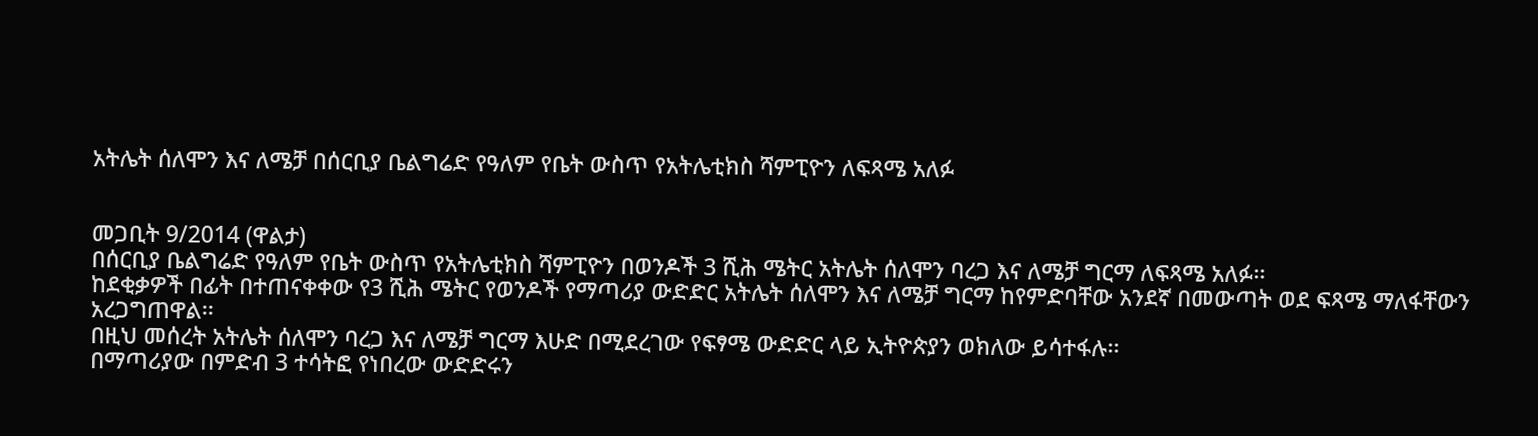አትሌት ሰለሞን እና ለሜቻ በሰርቢያ ቤልግሬድ የዓለም የቤት ውስጥ የአትሌቲክስ ሻምፒዮን ለፍጻሜ አለፉ


መጋቢት 9/2014 (ዋልታ)
በሰርቢያ ቤልግሬድ የዓለም የቤት ውስጥ የአትሌቲክስ ሻምፒዮን በወንዶች 3 ሺሕ ሜትር አትሌት ሰለሞን ባረጋ እና ለሜቻ ግርማ ለፍጻሜ አለፉ፡፡
ከደቂቃዎች በፊት በተጠናቀቀው የ3 ሺሕ ሜትር የወንዶች የማጣሪያ ውድድር አትሌት ሰለሞን እና ለሜቻ ግርማ ከየምድባቸው አንደኛ በመውጣት ወደ ፍጻሜ ማለፋቸውን አረጋግጠዋል፡፡
በዚህ መሰረት አትሌት ሰለሞን ባረጋ እና ለሜቻ ግርማ እሁድ በሚደረገው የፍፃሜ ውድድር ላይ ኢትዮጵያን ወክለው ይሳተፋሉ፡፡
በማጣሪያው በምድብ 3 ተሳትፎ የነበረው ውድድሩን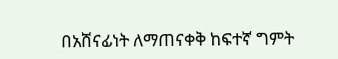በአሸናፊነት ለማጠናቀቅ ከፍተኛ ግምት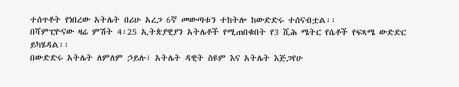ተሰጥቶት የነበረው አትሌት በሪሁ አረጋ 6ኛ መውጣቱን ተከትሎ ከውድድሩ ተሰናብቷል፡፡
በሻምፒዮናው ዛሬ ምሽት 4፡25 ኢትጵያዊያን አትሌቶች የሚጠበቁበት የ3 ሺሕ ሜትር የሴቶች የፍጻሜ ውድድር ይካሄዳል፡፡
በውድድሩ አትሌት ለምለም ኃይሉ፣ አትሌት ዳዊት ስዩም እና አትሌት እጅጋየሁ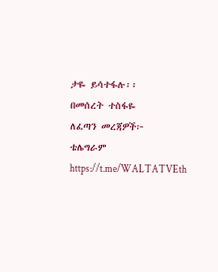ታዬ ይሳተፋሉ፡፡
በመሰረት ተስፋዬ
ለፈጣን መረጃዎች፦
ቴሌግራም https://t.me/WALTATVEth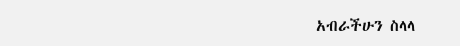አብራችሁን ስላላ